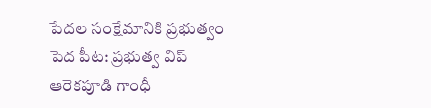పేద‌ల సంక్షేమానికి ప్ర‌భుత్వం పెద పీట‌: ప్రభుత్వ విప్ ఆరెకపూడి గాంధీ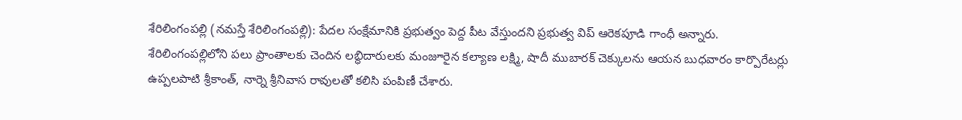శేరిలింగంప‌ల్లి‌ (న‌మ‌స్తే శేరిలింగంప‌ల్లి): పేద‌ల సంక్షేమానికి ప్ర‌భుత్వం పెద్ద పీట వేస్తుంద‌ని ప్రభుత్వ విప్ ఆరెకపూడి గాంధీ అన్నారు. శేరిలింగంప‌ల్లిలోని ప‌లు ప్రాంతాల‌కు చెందిన ల‌బ్ధిదారుల‌కు మంజూరైన క‌ల్యాణ ల‌క్ష్మి, షాదీ ముబార‌క్ చెక్కుల‌ను ఆయ‌న బుధ‌వారం కార్పొరేటర్లు ఉప్పలపాటి శ్రీకాంత్, నార్నె శ్రీనివాస రావుల‌తో కలిసి పంపిణీ చేశారు.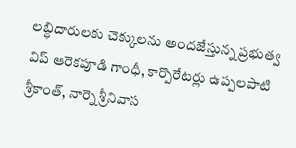ల‌బ్ధిదారుల‌కు చెక్కుల‌ను అంద‌జేస్తున్న ప్రభుత్వ విప్ ఆరెకపూడి గాంధీ, కార్పొరేటర్లు ఉప్పలపాటి శ్రీకాంత్, నార్నె శ్రీనివాస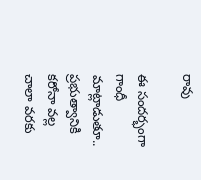రావు

ఈ సంద‌ర్భంగా గాంధీ మాట్లాడుతూ.. ప్ర‌భుత్వానికి క‌రోనా వ‌ల్ల చాలా వ‌ర‌కు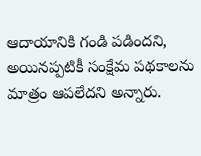ఆదాయానికి గండి ప‌డింద‌ని, అయిన‌ప్ప‌టికీ సంక్షేమ ప‌థ‌కాల‌ను మాత్రం ఆప‌లేద‌ని అన్నారు.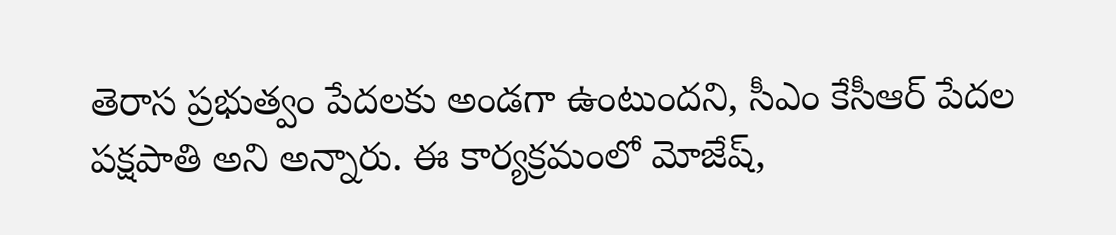తెరాస ప్ర‌భుత్వం పేద‌ల‌కు అండ‌గా ఉంటుంద‌ని, సీఎం కేసీఆర్ పేద‌ల ప‌క్ష‌పాతి అని అన్నారు. ఈ కార్యక్రమంలో మోజేష్,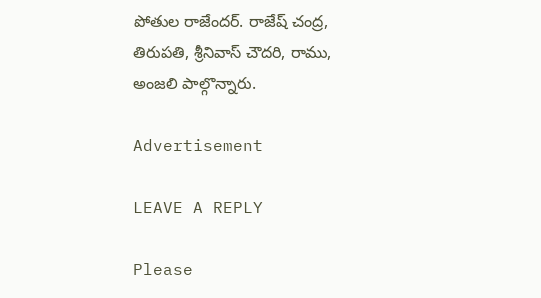పోతుల రాజేందర్. రాజేష్ చంద్ర, తిరుపతి, శ్రీనివాస్ చౌదరి, రాము, అంజలి పాల్గొన్నారు.

Advertisement

LEAVE A REPLY

Please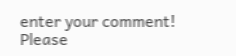enter your comment!
Please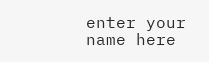enter your name here